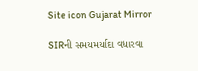Site icon Gujarat Mirror

SIRની સમયમર્યાદા વધારવા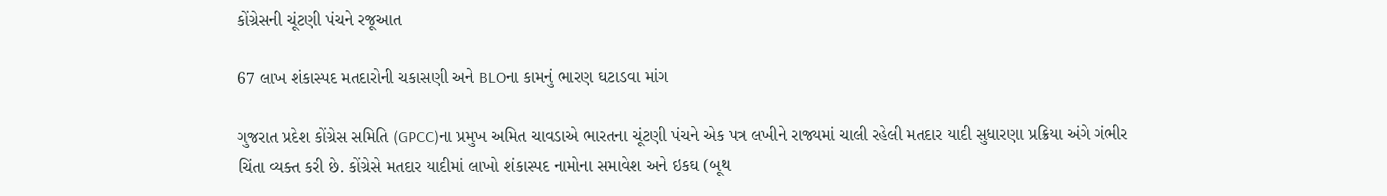કોંગ્રેસની ચૂંટણી પંચને રજૂઆત

67 લાખ શંકાસ્પદ મતદારોની ચકાસણી અને BLOના કામનું ભારણ ઘટાડવા માંગ

ગુજરાત પ્રદેશ કોંગ્રેસ સમિતિ (GPCC)ના પ્રમુખ અમિત ચાવડાએ ભારતના ચૂંટણી પંચને એક પત્ર લખીને રાજ્યમાં ચાલી રહેલી મતદાર યાદી સુધારણા પ્રક્રિયા અંગે ગંભીર ચિંતા વ્યક્ત કરી છે. કોંગ્રેસે મતદાર યાદીમાં લાખો શંકાસ્પદ નામોના સમાવેશ અને ઇકઘ (બૂથ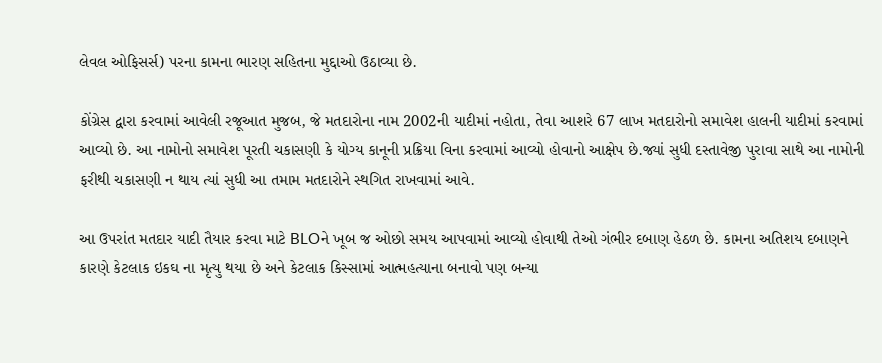લેવલ ઓફિસર્સ) પરના કામના ભારણ સહિતના મુદ્દાઓ ઉઠાવ્યા છે.

કોંગ્રેસ દ્વારા કરવામાં આવેલી રજૂઆત મુજબ, જે મતદારોના નામ 2002ની યાદીમાં નહોતા, તેવા આશરે 67 લાખ મતદારોનો સમાવેશ હાલની યાદીમાં કરવામાં આવ્યો છે. આ નામોનો સમાવેશ પૂરતી ચકાસણી કે યોગ્ય કાનૂની પ્રક્રિયા વિના કરવામાં આવ્યો હોવાનો આક્ષેપ છે.જ્યાં સુધી દસ્તાવેજી પુરાવા સાથે આ નામોની ફરીથી ચકાસણી ન થાય ત્યાં સુધી આ તમામ મતદારોને સ્થગિત રાખવામાં આવે.

આ ઉપરાંત મતદાર યાદી તૈયાર કરવા માટે BLOને ખૂબ જ ઓછો સમય આપવામાં આવ્યો હોવાથી તેઓ ગંભીર દબાણ હેઠળ છે. કામના અતિશય દબાણને કારણે કેટલાક ઇકઘ ના મૃત્યુ થયા છે અને કેટલાક કિસ્સામાં આત્મહત્યાના બનાવો પણ બન્યા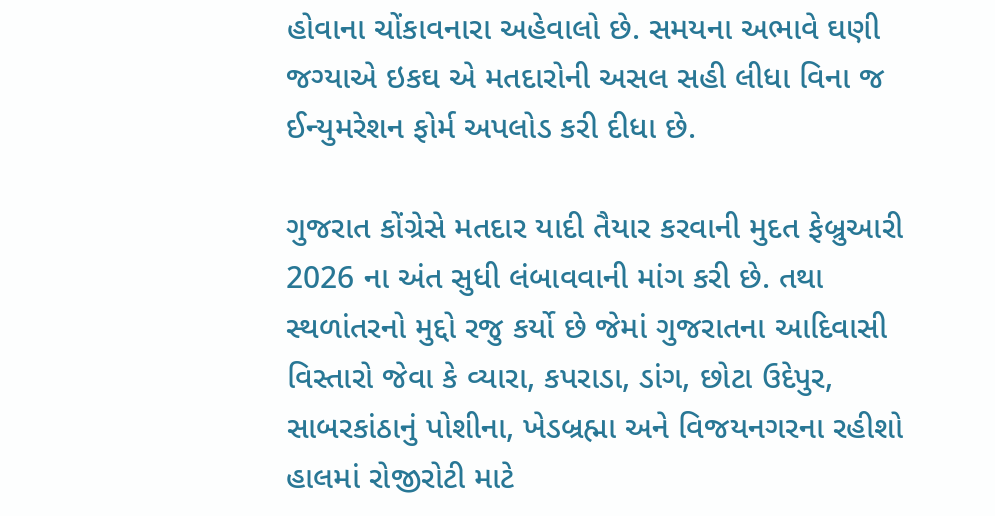હોવાના ચોંકાવનારા અહેવાલો છે. સમયના અભાવે ઘણી જગ્યાએ ઇકઘ એ મતદારોની અસલ સહી લીધા વિના જ ઈન્યુમરેશન ફોર્મ અપલોડ કરી દીધા છે.

ગુજરાત કોંગ્રેસે મતદાર યાદી તૈયાર કરવાની મુદત ફેબ્રુઆરી 2026 ના અંત સુધી લંબાવવાની માંગ કરી છે. તથા સ્થળાંતરનો મુદ્દો રજુ કર્યો છે જેમાં ગુજરાતના આદિવાસી વિસ્તારો જેવા કે વ્યારા, કપરાડા, ડાંગ, છોટા ઉદેપુર, સાબરકાંઠાનું પોશીના, ખેડબ્રહ્મા અને વિજયનગરના રહીશો હાલમાં રોજીરોટી માટે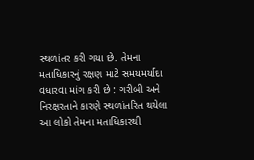સ્થળાંતર કરી ગયા છે. તેમના મતાધિકારનું રક્ષણ માટે સમયમર્યાદા વધારવા માંગ કરી છે : ગરીબી અને નિરક્ષરતાને કારણે સ્થળાંતરિત થયેલા આ લોકો તેમના મતાધિકારથી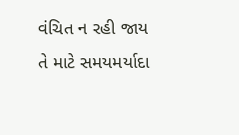વંચિત ન રહી જાય તે માટે સમયમર્યાદા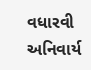વધારવી અનિવાર્ય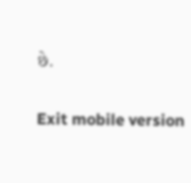છે.

Exit mobile version